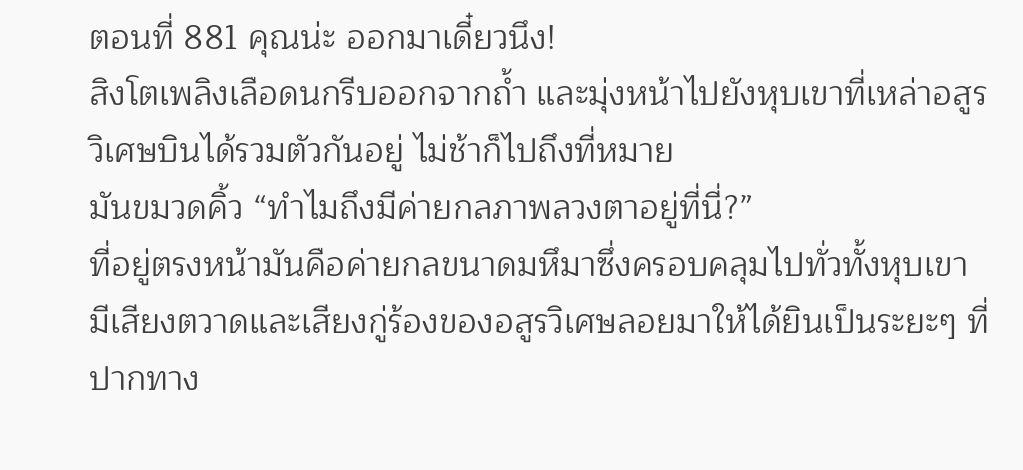ตอนที่ 881 คุณน่ะ ออกมาเดี๋ยวนึง!
สิงโตเพลิงเลือดนกรีบออกจากถ้ำ และมุ่งหน้าไปยังหุบเขาที่เหล่าอสูรวิเศษบินได้รวมตัวกันอยู่ ไม่ช้าก็ไปถึงที่หมาย
มันขมวดคิ้ว “ทำไมถึงมีค่ายกลภาพลวงตาอยู่ที่นี่?”
ที่อยู่ตรงหน้ามันคือค่ายกลขนาดมหึมาซึ่งครอบคลุมไปทั่วทั้งหุบเขา มีเสียงตวาดและเสียงกู่ร้องของอสูรวิเศษลอยมาให้ได้ยินเป็นระยะๆ ที่ปากทาง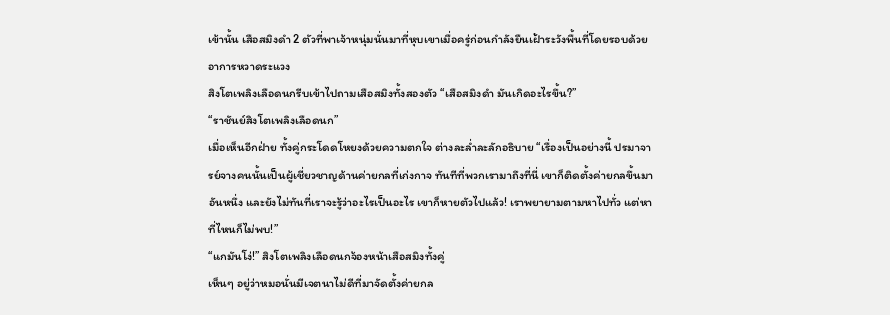เข้านั้น เสือสมิงดำ 2 ตัวที่พาเจ้าหนุ่มนั่นมาที่หุบเขาเมื่อครู่ก่อนกำลังยืนเฝ้าระวังพื้นที่โดยรอบด้วยอาการหวาดระแวง
สิงโตเพลิงเลือดนกรีบเข้าไปถามเสือสมิงทั้งสองตัว “เสือสมิงดำ มันเกิดอะไรขึ้น?”
“ราชันย์สิงโตเพลิงเลือดนก”
เมื่อเห็นอีกฝ่าย ทั้งคู่กระโดดโหยงด้วยความตกใจ ต่างละล่ำละลักอธิบาย “เรื่องเป็นอย่างนี้ ปรมาจารย์จางคนนั้นเป็นผู้เชี่ยวชาญด้านค่ายกลที่เก่งกาจ ทันทีที่พวกเรามาถึงที่นี่ เขาก็ติดตั้งค่ายกลขึ้นมาอันหนึ่ง และยังไม่ทันที่เราจะรู้ว่าอะไรเป็นอะไร เขาก็หายตัวไปแล้ว! เราพยายามตามหาไปทั่ว แต่หาที่ไหนก็ไม่พบ!”
“แกมันโง่!” สิงโตเพลิงเลือดนกจ้องหน้าเสือสมิงทั้งคู่
เห็นๆ อยู่ว่าหมอนั่นมีเจตนาไม่ดีที่มาจัดตั้งค่ายกล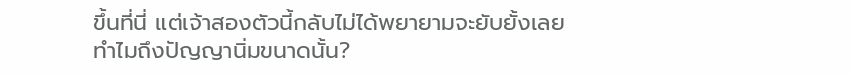ขึ้นที่นี่ แต่เจ้าสองตัวนี้กลับไม่ได้พยายามจะยับยั้งเลย ทำไมถึงปัญญานิ่มขนาดนั้น?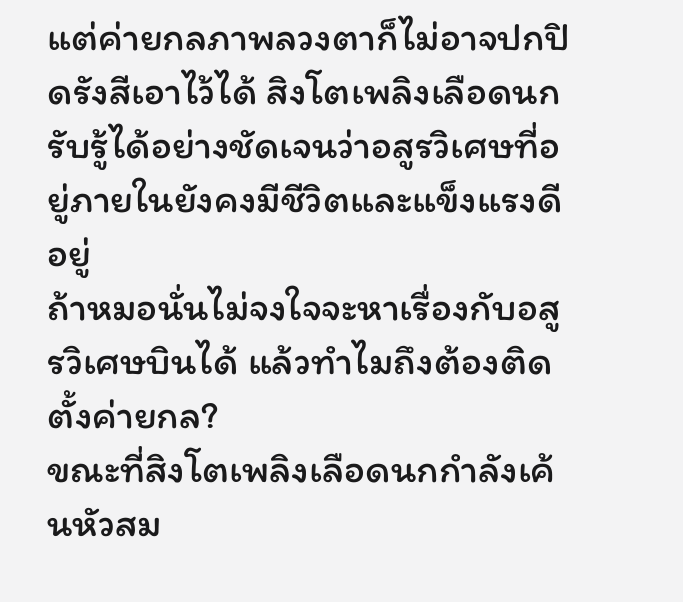แต่ค่ายกลภาพลวงตาก็ไม่อาจปกปิดรังสีเอาไว้ได้ สิงโตเพลิงเลือดนกรับรู้ได้อย่างชัดเจนว่าอสูรวิเศษที่อยู่ภายในยังคงมีชีวิตและแข็งแรงดีอยู่
ถ้าหมอนั่นไม่จงใจจะหาเรื่องกับอสูรวิเศษบินได้ แล้วทำไมถึงต้องติดตั้งค่ายกล?
ขณะที่สิงโตเพลิงเลือดนกกำลังเค้นหัวสม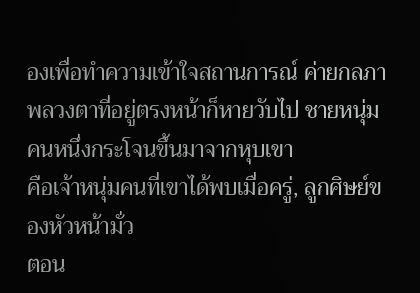องเพื่อทำความเข้าใจสถานการณ์ ค่ายกลภาพลวงตาที่อยู่ตรงหน้าก็หายวับไป ชายหนุ่มคนหนึ่งกระโจนขึ้นมาจากหุบเขา
คือเจ้าหนุ่มคนที่เขาได้พบเมื่อครู่, ลูกศิษย์ของหัวหน้ามั่ว
ตอน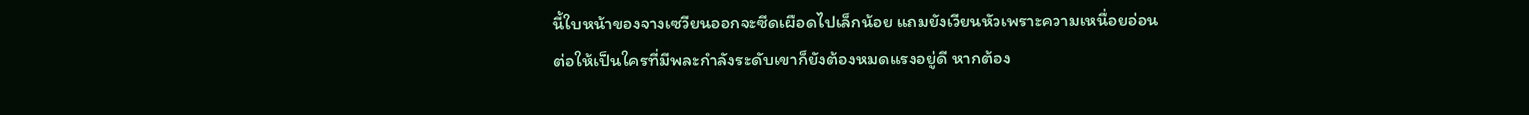นี้ใบหน้าของจางเซวียนออกจะซีดเผือดไปเล็กน้อย แถมยังเวียนหัวเพราะความเหนื่อยอ่อน
ต่อให้เป็นใครที่มีพละกำลังระดับเขาก็ยังต้องหมดแรงอยู่ดี หากต้อง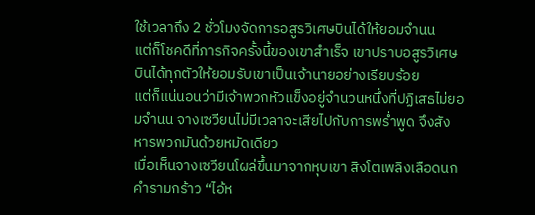ใช้เวลาถึง 2 ชั่วโมงจัดการอสูรวิเศษบินได้ให้ยอมจำนน
แต่ก็โชคดีที่ภารกิจครั้งนี้ของเขาสำเร็จ เขาปราบอสูรวิเศษบินได้ทุกตัวให้ยอมรับเขาเป็นเจ้านายอย่างเรียบร้อย
แต่ก็แน่นอนว่ามีเจ้าพวกหัวแข็งอยู่จำนวนหนึ่งที่ปฏิเสธไม่ยอมจำนน จางเซวียนไม่มีเวลาจะเสียไปกับการพร่ำพูด จึงสังหารพวกมันด้วยหมัดเดียว
เมื่อเห็นจางเซวียนโผล่ขึ้นมาจากหุบเขา สิงโตเพลิงเลือดนกคำรามกร้าว “ไอ้ห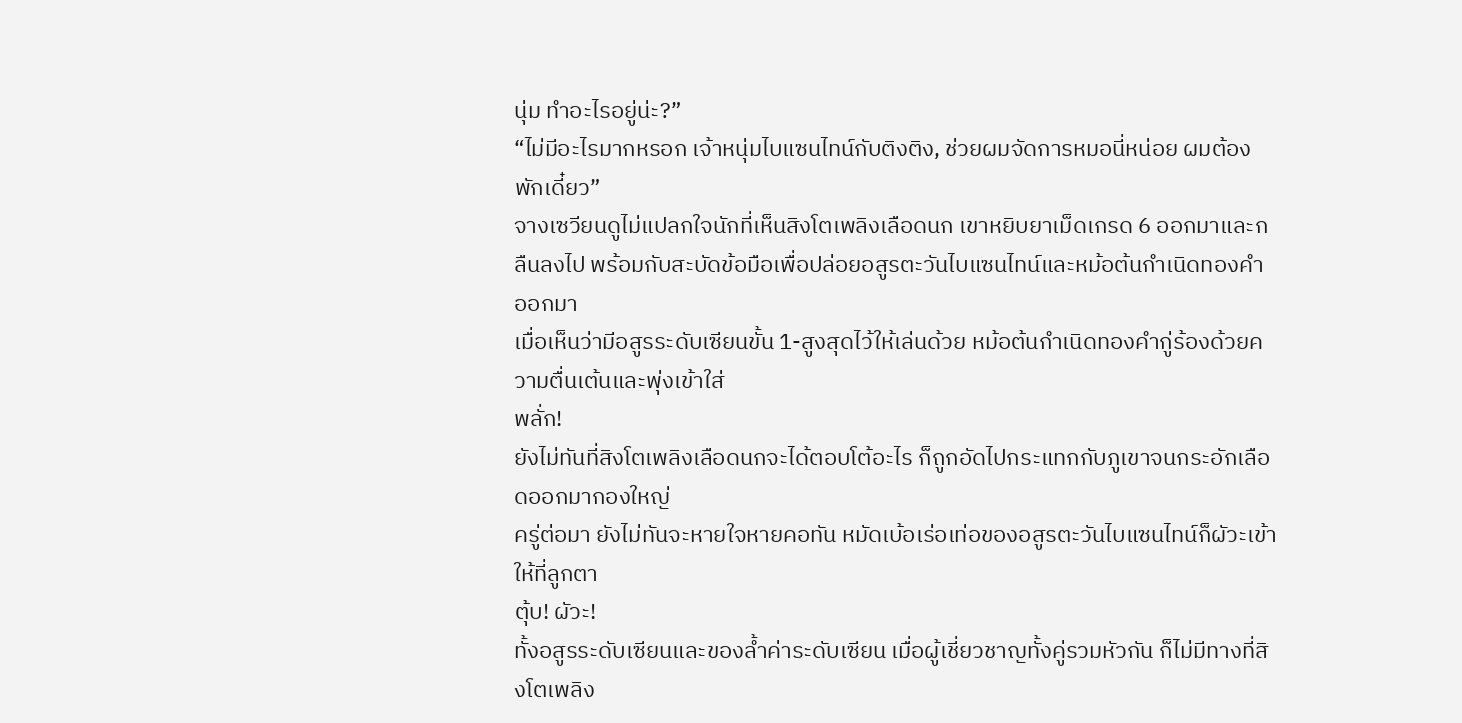นุ่ม ทำอะไรอยู่น่ะ?”
“ไม่มีอะไรมากหรอก เจ้าหนุ่มไบแซนไทน์กับติงติง, ช่วยผมจัดการหมอนี่หน่อย ผมต้องพักเดี๋ยว”
จางเซวียนดูไม่แปลกใจนักที่เห็นสิงโตเพลิงเลือดนก เขาหยิบยาเม็ดเกรด 6 ออกมาและกลืนลงไป พร้อมกับสะบัดข้อมือเพื่อปล่อยอสูรตะวันไบแซนไทน์และหม้อต้นกำเนิดทองคำออกมา
เมื่อเห็นว่ามีอสูรระดับเซียนขั้น 1-สูงสุดไว้ให้เล่นด้วย หม้อต้นกำเนิดทองคำกู่ร้องด้วยความตื่นเต้นและพุ่งเข้าใส่
พลั่ก!
ยังไม่ทันที่สิงโตเพลิงเลือดนกจะได้ตอบโต้อะไร ก็ถูกอัดไปกระแทกกับภูเขาจนกระอักเลือดออกมากองใหญ่
ครู่ต่อมา ยังไม่ทันจะหายใจหายคอทัน หมัดเบ้อเร่อเท่อของอสูรตะวันไบแซนไทน์ก็ผัวะเข้าให้ที่ลูกตา
ตุ้บ! ผัวะ!
ทั้งอสูรระดับเซียนและของล้ำค่าระดับเซียน เมื่อผู้เชี่ยวชาญทั้งคู่รวมหัวกัน ก็ไม่มีทางที่สิงโตเพลิง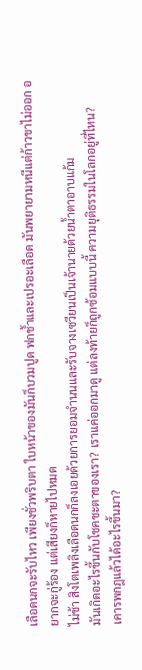เลือดนกจะรับไหว เพียงชั่วพริบตา ใบหน้าของมันก็บวมปูด ฟกช้ำและเปรอะเลือด มันพยายามหนีแต่ก้าวขาไม่ออก อยากจะกู่ร้อง แต่เสียงก็หายไปหมด
ไม่ช้า สิงโตเพลิงเลือดนกก็ลงเอยด้วยการยอมจำนนและรับจางเซวียนเป็นเจ้านายด้วยน้ำตาอาบแก้ม
มันเกิดอะไรขึ้นกับโชคชะตาของเรา? เราแค่ออกมาดู แต่ลงท้ายก็ถูกซ้อมแบบนี้ ความยุติธรรมในโลกอยู่ที่ไหน?
เคารพกฎแล้วได้อะไรขึ้นมา?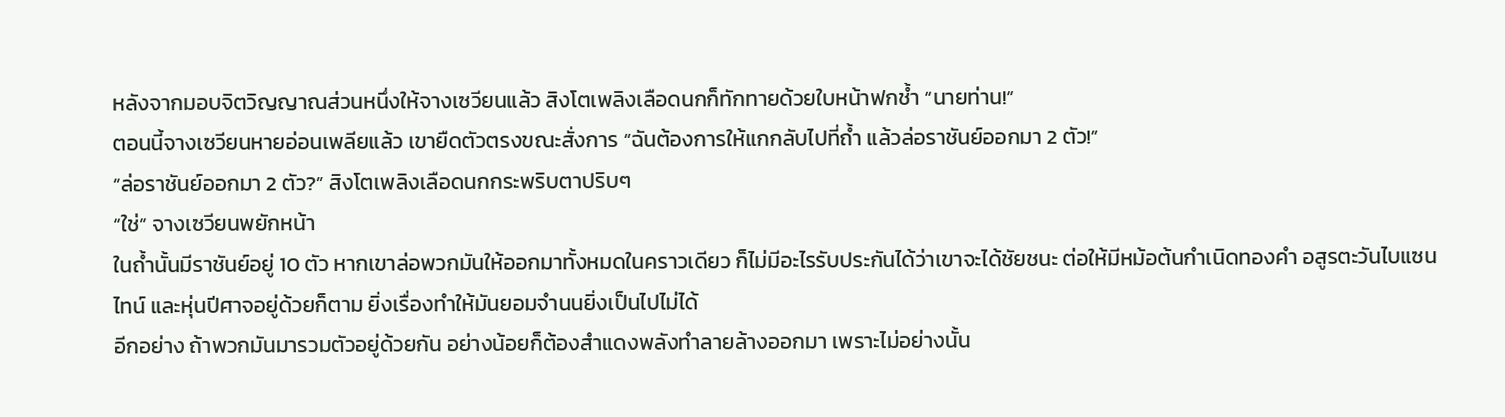หลังจากมอบจิตวิญญาณส่วนหนึ่งให้จางเซวียนแล้ว สิงโตเพลิงเลือดนกก็ทักทายด้วยใบหน้าฟกช้ำ “นายท่าน!”
ตอนนี้จางเซวียนหายอ่อนเพลียแล้ว เขายืดตัวตรงขณะสั่งการ “ฉันต้องการให้แกกลับไปที่ถ้ำ แล้วล่อราชันย์ออกมา 2 ตัว!”
“ล่อราชันย์ออกมา 2 ตัว?” สิงโตเพลิงเลือดนกกระพริบตาปริบๆ
“ใช่” จางเซวียนพยักหน้า
ในถ้ำนั้นมีราชันย์อยู่ 10 ตัว หากเขาล่อพวกมันให้ออกมาทั้งหมดในคราวเดียว ก็ไม่มีอะไรรับประกันได้ว่าเขาจะได้ชัยชนะ ต่อให้มีหม้อต้นกำเนิดทองคำ อสูรตะวันไบแซนไทน์ และหุ่นปีศาจอยู่ด้วยก็ตาม ยิ่งเรื่องทำให้มันยอมจำนนยิ่งเป็นไปไม่ได้
อีกอย่าง ถ้าพวกมันมารวมตัวอยู่ด้วยกัน อย่างน้อยก็ต้องสำแดงพลังทำลายล้างออกมา เพราะไม่อย่างนั้น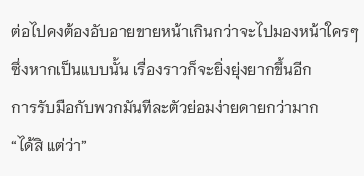ต่อไปคงต้องอับอายขายหน้าเกินกว่าจะไปมองหน้าใครๆ
ซึ่งหากเป็นแบบนั้น เรื่องราวก็จะยิ่งยุ่งยากขึ้นอีก
การรับมือกับพวกมันทีละตัวย่อมง่ายดายกว่ามาก
“ได้สิ แต่ว่า”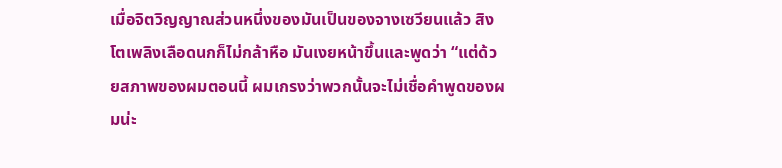เมื่อจิตวิญญาณส่วนหนึ่งของมันเป็นของจางเซวียนแล้ว สิงโตเพลิงเลือดนกก็ไม่กล้าหือ มันเงยหน้าขึ้นและพูดว่า “แต่ด้วยสภาพของผมตอนนี้ ผมเกรงว่าพวกนั้นจะไม่เชื่อคำพูดของผมน่ะ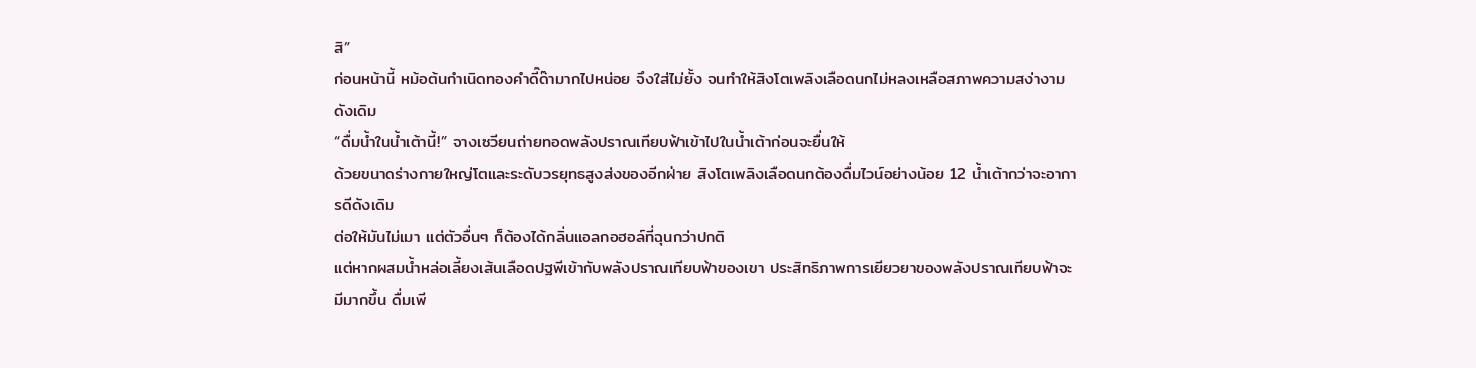สิ”
ก่อนหน้านี้ หม้อต้นกำเนิดทองคำดี๊ด๊ามากไปหน่อย จึงใส่ไม่ยั้ง จนทำให้สิงโตเพลิงเลือดนกไม่หลงเหลือสภาพความสง่างามดังเดิม
“ดื่มน้ำในน้ำเต้านี้!” จางเซวียนถ่ายทอดพลังปราณเทียบฟ้าเข้าไปในน้ำเต้าก่อนจะยื่นให้
ด้วยขนาดร่างกายใหญ่โตและระดับวรยุทธสูงส่งของอีกฝ่าย สิงโตเพลิงเลือดนกต้องดื่มไวน์อย่างน้อย 12 น้ำเต้ากว่าจะอาการดีดังเดิม
ต่อให้มันไม่เมา แต่ตัวอื่นๆ ก็ต้องได้กลิ่นแอลกอฮอล์ที่ฉุนกว่าปกติ
แต่หากผสมน้ำหล่อเลี้ยงเส้นเลือดปฐพีเข้ากับพลังปราณเทียบฟ้าของเขา ประสิทธิภาพการเยียวยาของพลังปราณเทียบฟ้าจะมีมากขึ้น ดื่มเพี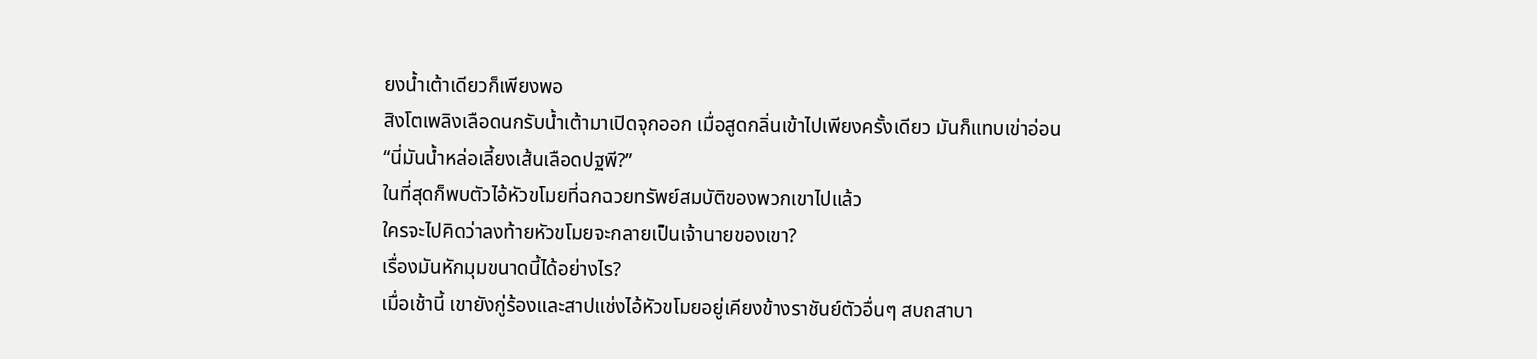ยงน้ำเต้าเดียวก็เพียงพอ
สิงโตเพลิงเลือดนกรับน้ำเต้ามาเปิดจุกออก เมื่อสูดกลิ่นเข้าไปเพียงครั้งเดียว มันก็แทบเข่าอ่อน
“นี่มันน้ำหล่อเลี้ยงเส้นเลือดปฐพี?”
ในที่สุดก็พบตัวไอ้หัวขโมยที่ฉกฉวยทรัพย์สมบัติของพวกเขาไปแล้ว
ใครจะไปคิดว่าลงท้ายหัวขโมยจะกลายเป็นเจ้านายของเขา?
เรื่องมันหักมุมขนาดนี้ได้อย่างไร?
เมื่อเช้านี้ เขายังกู่ร้องและสาปแช่งไอ้หัวขโมยอยู่เคียงข้างราชันย์ตัวอื่นๆ สบถสาบา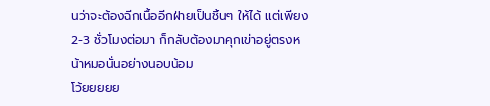นว่าจะต้องฉีกเนื้ออีกฝ่ายเป็นชิ้นๆ ให้ได้ แต่เพียง 2-3 ชั่วโมงต่อมา ก็กลับต้องมาคุกเข่าอยู่ตรงหน้าหมอนั่นอย่างนอบน้อม
โว้ยยยยย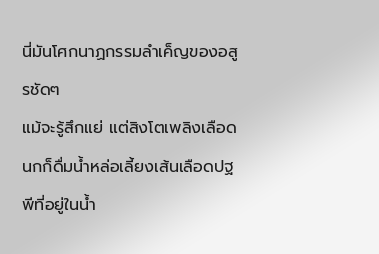นี่มันโศกนาฏกรรมลำเค็ญของอสูรชัดๆ
แม้จะรู้สึกแย่ แต่สิงโตเพลิงเลือดนกก็ดื่มน้ำหล่อเลี้ยงเส้นเลือดปฐพีที่อยู่ในน้ำ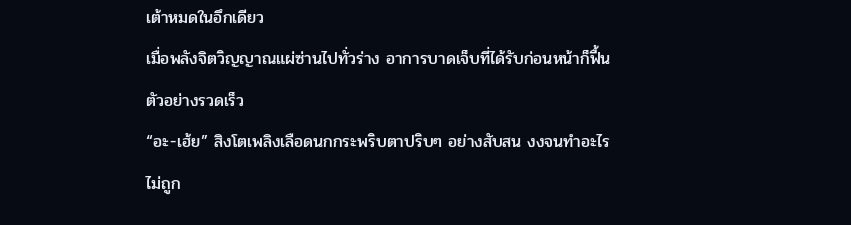เต้าหมดในอึกเดียว
เมื่อพลังจิตวิญญาณแผ่ซ่านไปทั่วร่าง อาการบาดเจ็บที่ได้รับก่อนหน้าก็ฟื้นตัวอย่างรวดเร็ว
“อะ-เฮ้ย” สิงโตเพลิงเลือดนกกระพริบตาปริบๆ อย่างสับสน งงจนทำอะไรไม่ถูก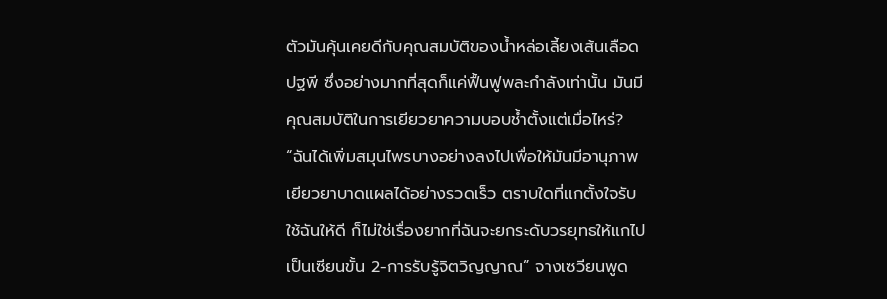ตัวมันคุ้นเคยดีกับคุณสมบัติของน้ำหล่อเลี้ยงเส้นเลือดปฐพี ซึ่งอย่างมากที่สุดก็แค่ฟื้นฟูพละกำลังเท่านั้น มันมีคุณสมบัติในการเยียวยาความบอบช้ำตั้งแต่เมื่อไหร่?
“ฉันได้เพิ่มสมุนไพรบางอย่างลงไปเพื่อให้มันมีอานุภาพเยียวยาบาดแผลได้อย่างรวดเร็ว ตราบใดที่แกตั้งใจรับใช้ฉันให้ดี ก็ไม่ใช่เรื่องยากที่ฉันจะยกระดับวรยุทธให้แกไปเป็นเซียนขั้น 2-การรับรู้จิตวิญญาณ” จางเซวียนพูด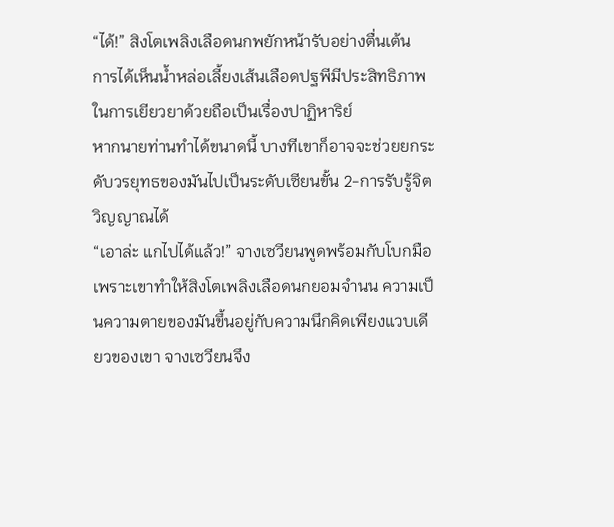“ได้!” สิงโตเพลิงเลือดนกพยักหน้ารับอย่างตื่นเต้น
การได้เห็นน้ำหล่อเลี้ยงเส้นเลือดปฐพีมีประสิทธิภาพในการเยียวยาด้วยถือเป็นเรื่องปาฏิหาริย์
หากนายท่านทำได้ขนาดนี้ บางทีเขาก็อาจจะช่วยยกระดับวรยุทธของมันไปเป็นระดับเซียนขั้น 2-การรับรู้จิตวิญญาณได้
“เอาล่ะ แกไปได้แล้ว!” จางเซวียนพูดพร้อมกับโบกมือ
เพราะเขาทำให้สิงโตเพลิงเลือดนกยอมจำนน ความเป็นความตายของมันขึ้นอยู่กับความนึกคิดเพียงแวบเดียวของเขา จางเซวียนจึง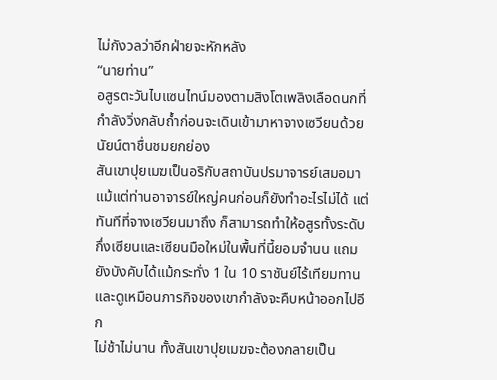ไม่กังวลว่าอีกฝ่ายจะหักหลัง
“นายท่าน”
อสูรตะวันไบแซนไทน์มองตามสิงโตเพลิงเลือดนกที่กำลังวิ่งกลับถ้ำก่อนจะเดินเข้ามาหาจางเซวียนด้วยนัยน์ตาชื่นชมยกย่อง
สันเขาปุยเมฆเป็นอริกับสถาบันปรมาจารย์เสมอมา แม้แต่ท่านอาจารย์ใหญ่คนก่อนก็ยังทำอะไรไม่ได้ แต่ทันทีที่จางเซวียนมาถึง ก็สามารถทำให้อสูรทั้งระดับกึ่งเซียนและเซียนมือใหม่ในพื้นที่นี้ยอมจำนน แถมยังบังคับได้แม้กระทั่ง 1 ใน 10 ราชันย์ไร้เทียมทาน และดูเหมือนภารกิจของเขากำลังจะคืบหน้าออกไปอีก
ไม่ช้าไม่นาน ทั้งสันเขาปุยเมฆจะต้องกลายเป็น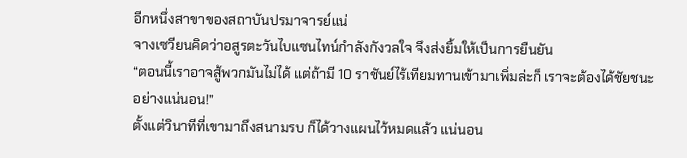อีกหนึ่งสาขาของสถาบันปรมาจารย์แน่
จางเซวียนคิดว่าอสูรตะวันไบแซนไทน์กำลังกังวลใจ จึงส่งยิ้มให้เป็นการยืนยัน
“ตอนนี้เราอาจสู้พวกมันไม่ได้ แต่ถ้ามี 10 ราชันย์ไร้เทียมทานเข้ามาเพิ่มล่ะก็ เราจะต้องได้ชัยชนะอย่างแน่นอน!”
ตั้งแต่วินาทีที่เขามาถึงสนามรบ ก็ได้วางแผนไว้หมดแล้ว แน่นอน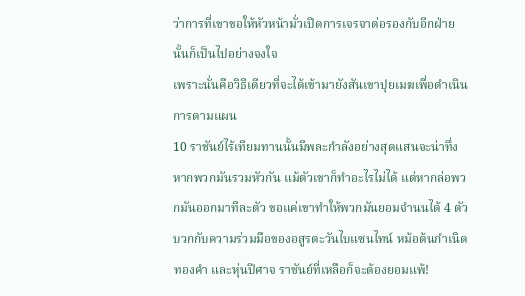ว่าการที่เขาขอให้หัวหน้ามั่วเปิดการเจรจาต่อรองกับอีกฝ่ายนั้นก็เป็นไปอย่างจงใจ
เพราะนั่นคือวิธีเดียวที่จะได้เข้ามายังสันเขาปุยเมฆเพื่อดำเนินการตามแผน
10 ราชันย์ไร้เทียมทานนั้นมีพละกำลังอย่างสุดแสนจะน่าทึ่ง หากพวกมันรวมหัวกัน แม้ตัวเขาก็ทำอะไรไม่ได้ แต่หากล่อพวกมันออกมาทีละตัว ขอแค่เขาทำให้พวกมันยอมจำนนได้ 4 ตัว บวกกับความร่วมมือของอสูรตะวันไบแซนไทน์ หม้อต้นกำเนิดทองคำ และหุ่นปีศาจ ราชันย์ที่เหลือก็จะต้องยอมแพ้!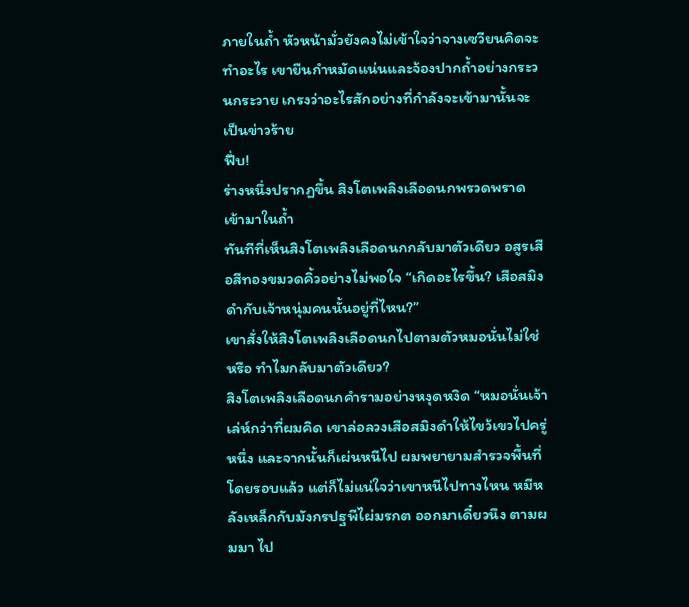ภายในถ้ำ หัวหน้ามั่วยังคงไม่เข้าใจว่าจางเซวียนคิดจะทำอะไร เขายืนกำหมัดแน่นและจ้องปากถ้ำอย่างกระวนกระวาย เกรงว่าอะไรสักอย่างที่กำลังจะเข้ามานั้นจะเป็นข่าวร้าย
ฟึ่บ!
ร่างหนึ่งปรากฏขึ้น สิงโตเพลิงเลือดนกพรวดพราดเข้ามาในถ้ำ
ทันทีที่เห็นสิงโตเพลิงเลือดนกกลับมาตัวเดียว อสูรเสือสีทองขมวดคิ้วอย่างไม่พอใจ “เกิดอะไรขึ้น? เสือสมิงดำกับเจ้าหนุ่มคนนั้นอยู่ที่ไหน?”
เขาสั่งให้สิงโตเพลิงเลือดนกไปตามตัวหมอนั่นไม่ใช่หรือ ทำไมกลับมาตัวเดียว?
สิงโตเพลิงเลือดนกคำรามอย่างหงุดหงิด “หมอนั่นเจ้าเล่ห์กว่าที่ผมคิด เขาล่อลวงเสือสมิงดำให้ไขว้เขวไปครู่หนึ่ง และจากนั้นก็เผ่นหนีไป ผมพยายามสำรวจพื้นที่โดยรอบแล้ว แต่ก็ไม่แน่ใจว่าเขาหนีไปทางไหน หมีหลังเหล็กกับมังกรปฐพีไผ่มรกต ออกมาเดี๋ยวนึง ตามผมมา ไป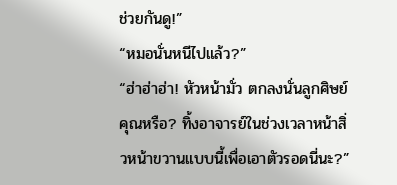ช่วยกันดู!”
“หมอนั่นหนีไปแล้ว?”
“ฮ่าฮ่าฮ่า! หัวหน้ามั่ว ตกลงนั่นลูกศิษย์คุณหรือ? ทิ้งอาจารย์ในช่วงเวลาหน้าสิ่วหน้าขวานแบบนี้เพื่อเอาตัวรอดนี่นะ?”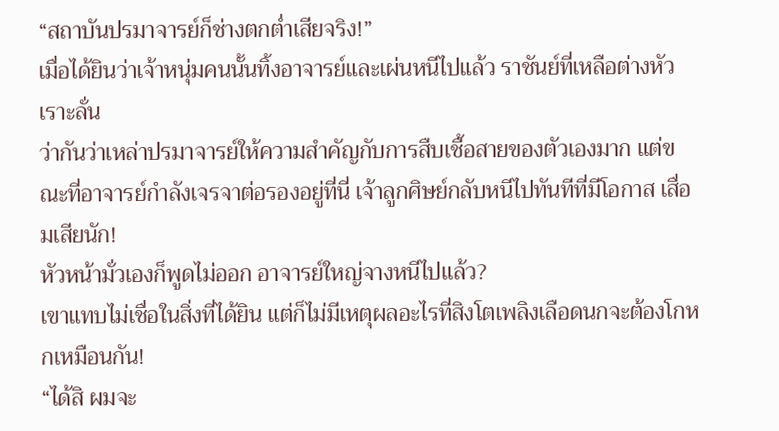“สถาบันปรมาจารย์ก็ช่างตกต่ำเสียจริง!”
เมื่อได้ยินว่าเจ้าหนุ่มคนนั้นทิ้งอาจารย์และเผ่นหนีไปแล้ว ราชันย์ที่เหลือต่างหัวเราะลั่น
ว่ากันว่าเหล่าปรมาจารย์ให้ความสำคัญกับการสืบเชื้อสายของตัวเองมาก แต่ขณะที่อาจารย์กำลังเจรจาต่อรองอยู่ที่นี่ เจ้าลูกศิษย์กลับหนีไปทันทีที่มีโอกาส เสื่อมเสียนัก!
หัวหน้ามั่วเองก็พูดไม่ออก อาจารย์ใหญ่จางหนีไปแล้ว?
เขาแทบไม่เชื่อในสิ่งที่ได้ยิน แต่ก็ไม่มีเหตุผลอะไรที่สิงโตเพลิงเลือดนกจะต้องโกหกเหมือนกัน!
“ได้สิ ผมจะ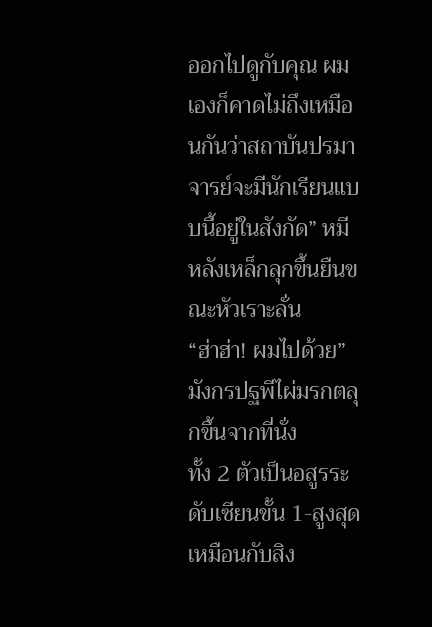ออกไปดูกับคุณ ผมเองก็คาดไม่ถึงเหมือนกันว่าสถาบันปรมาจารย์จะมีนักเรียนแบบนี้อยู่ในสังกัด” หมีหลังเหล็กลุกขึ้นยืนขณะหัวเราะลั่น
“ฮ่าฮ่า! ผมไปด้วย” มังกรปฐพีไผ่มรกตลุกขึ้นจากที่นั่ง
ทั้ง 2 ตัวเป็นอสูรระดับเซียนขั้น 1-สูงสุดเหมือนกับสิง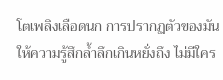โตเพลิงเลือดนก การปรากฏตัวของมันให้ความรู้สึกล้ำลึกเกินหยั่งถึง ไม่มีใคร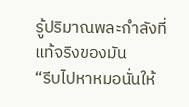รู้ปริมาณพละกำลังที่แท้จริงของมัน
“รีบไปหาหมอนั่นให้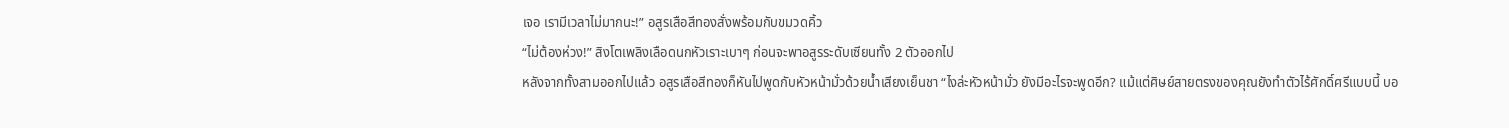เจอ เรามีเวลาไม่มากนะ!” อสูรเสือสีทองสั่งพร้อมกับขมวดคิ้ว
“ไม่ต้องห่วง!” สิงโตเพลิงเลือดนกหัวเราะเบาๆ ก่อนจะพาอสูรระดับเซียนทั้ง 2 ตัวออกไป
หลังจากทั้งสามออกไปแล้ว อสูรเสือสีทองก็หันไปพูดกับหัวหน้ามั่วด้วยน้ำเสียงเย็นชา “ไงล่ะหัวหน้ามั่ว ยังมีอะไรจะพูดอีก? แม้แต่ศิษย์สายตรงของคุณยังทำตัวไร้ศักดิ์ศรีแบบนี้ บอ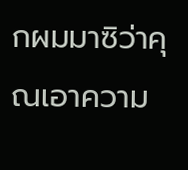กผมมาซิว่าคุณเอาความ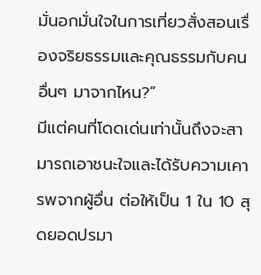มั่นอกมั่นใจในการเที่ยวสั่งสอนเรื่องจริยธรรมและคุณธรรมกับคนอื่นๆ มาจากไหน?”
มีแต่คนที่โดดเด่นเท่านั้นถึงจะสามารถเอาชนะใจและได้รับความเคารพจากผู้อื่น ต่อให้เป็น 1 ใน 10 สุดยอดปรมา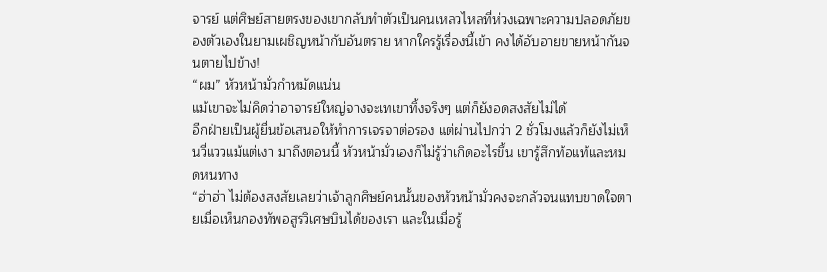จารย์ แต่ศิษย์สายตรงของเขากลับทำตัวเป็นคนเหลวไหลที่ห่วงเฉพาะความปลอดภัยของตัวเองในยามเผชิญหน้ากับอันตราย หากใครรู้เรื่องนี้เข้า คงได้อับอายขายหน้ากันจนตายไปข้าง!
“ผม” หัวหน้ามั่วกำหมัดแน่น
แม้เขาจะไม่คิดว่าอาจารย์ใหญ่จางจะเทเขาทิ้งจริงๆ แต่ก็ยังอดสงสัยไม่ได้
อีกฝ่ายเป็นผู้ยื่นข้อเสนอให้ทำการเจรจาต่อรอง แต่ผ่านไปกว่า 2 ชั่วโมงแล้วก็ยังไม่เห็นวี่แววแม้แต่เงา มาถึงตอนนี้ หัวหน้ามั่วเองก็ไม่รู้ว่าเกิดอะไรขึ้น เขารู้สึกท้อแท้และหมดหนทาง
“ฮ่าฮ่า ไม่ต้องสงสัยเลยว่าเจ้าลูกศิษย์คนนั้นของหัวหน้ามั่วคงจะกลัวจนแทบขาดใจตายเมื่อเห็นกองทัพอสูรวิเศษบินได้ของเรา และในเมื่อรู้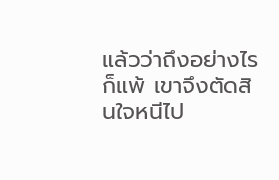แล้วว่าถึงอย่างไรก็แพ้ เขาจึงตัดสินใจหนีไป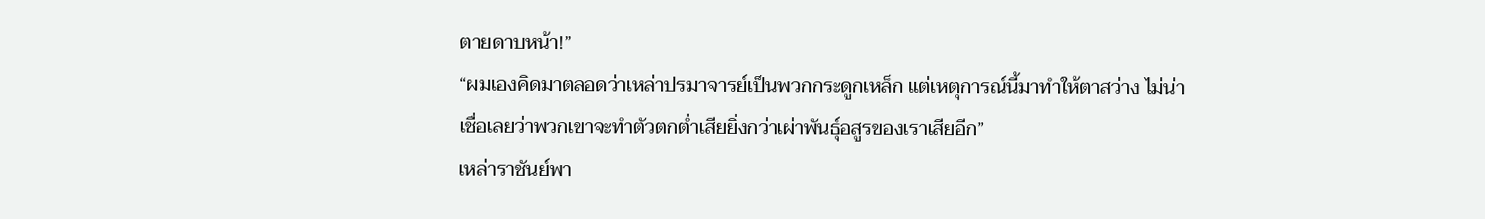ตายดาบหน้า!”
“ผมเองคิดมาตลอดว่าเหล่าปรมาจารย์เป็นพวกกระดูกเหล็ก แต่เหตุการณ์นี้มาทำให้ตาสว่าง ไม่น่าเชื่อเลยว่าพวกเขาจะทำตัวตกต่ำเสียยิ่งกว่าเผ่าพันธุ์อสูรของเราเสียอีก”
เหล่าราชันย์พา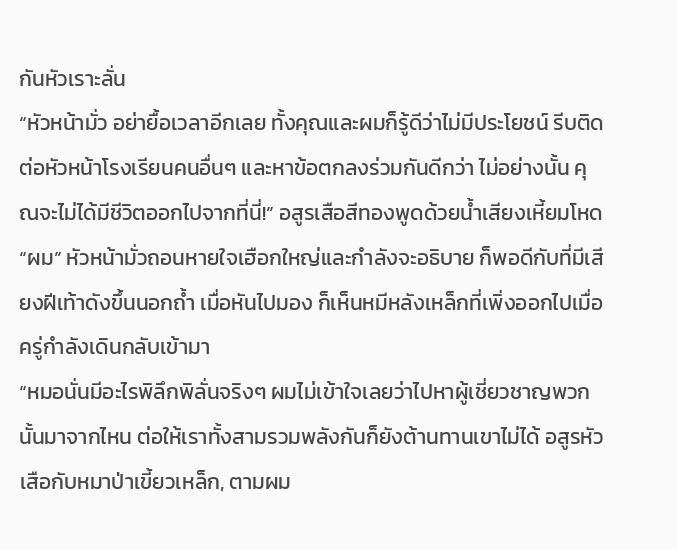กันหัวเราะลั่น
“หัวหน้ามั่ว อย่ายื้อเวลาอีกเลย ทั้งคุณและผมก็รู้ดีว่าไม่มีประโยชน์ รีบติดต่อหัวหน้าโรงเรียนคนอื่นๆ และหาข้อตกลงร่วมกันดีกว่า ไม่อย่างนั้น คุณจะไม่ได้มีชีวิตออกไปจากที่นี่!” อสูรเสือสีทองพูดด้วยน้ำเสียงเหี้ยมโหด
“ผม” หัวหน้ามั่วถอนหายใจเฮือกใหญ่และกำลังจะอธิบาย ก็พอดีกับที่มีเสียงฝีเท้าดังขึ้นนอกถ้ำ เมื่อหันไปมอง ก็เห็นหมีหลังเหล็กที่เพิ่งออกไปเมื่อครู่กำลังเดินกลับเข้ามา
“หมอนั่นมีอะไรพิลึกพิลั่นจริงๆ ผมไม่เข้าใจเลยว่าไปหาผู้เชี่ยวชาญพวกนั้นมาจากไหน ต่อให้เราทั้งสามรวมพลังกันก็ยังต้านทานเขาไม่ได้ อสูรหัวเสือกับหมาป่าเขี้ยวเหล็ก, ตามผม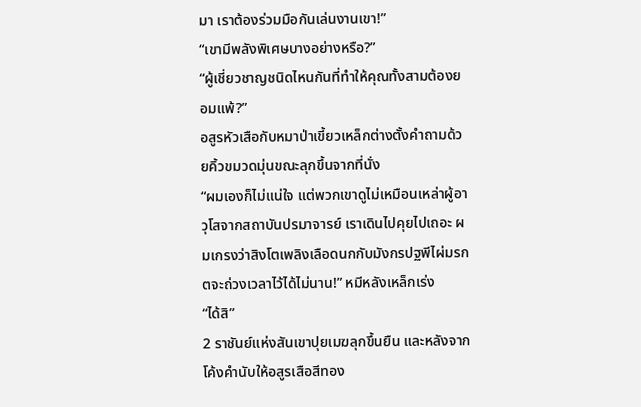มา เราต้องร่วมมือกันเล่นงานเขา!”
“เขามีพลังพิเศษบางอย่างหรือ?”
“ผู้เชี่ยวชาญชนิดไหนกันที่ทำให้คุณทั้งสามต้องยอมแพ้?”
อสูรหัวเสือกับหมาป่าเขี้ยวเหล็กต่างตั้งคำถามด้วยคิ้วขมวดมุ่นขณะลุกขึ้นจากที่นั่ง
“ผมเองก็ไม่แน่ใจ แต่พวกเขาดูไม่เหมือนเหล่าผู้อาวุโสจากสถาบันปรมาจารย์ เราเดินไปคุยไปเถอะ ผมเกรงว่าสิงโตเพลิงเลือดนกกับมังกรปฐพีไผ่มรกตจะถ่วงเวลาไว้ได้ไม่นาน!” หมีหลังเหล็กเร่ง
“ได้สิ”
2 ราชันย์แห่งสันเขาปุยเมฆลุกขึ้นยืน และหลังจากโค้งคำนับให้อสูรเสือสีทอง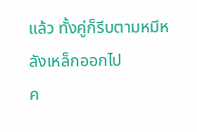แล้ว ทั้งคู่ก็รีบตามหมีหลังเหล็กออกไป
ค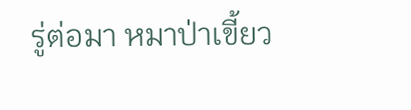รู่ต่อมา หมาป่าเขี้ยว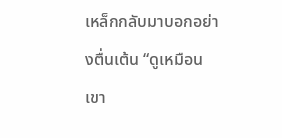เหล็กกลับมาบอกอย่างตื่นเต้น “ดูเหมือนเขา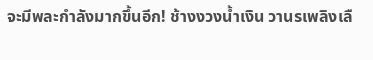จะมีพละกำลังมากขึ้นอีก! ช้างงวงน้ำเงิน วานรเพลิงเลื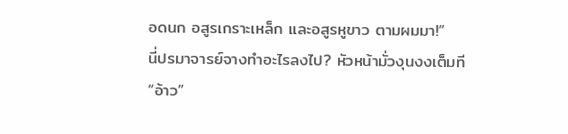อดนก อสูรเกราะเหล็ก และอสูรหูขาว ตามผมมา!”
นี่ปรมาจารย์จางทำอะไรลงไป? หัวหน้ามั่วงุนงงเต็มที
“อ้าว”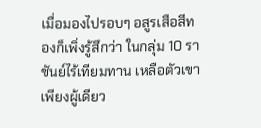เมื่อมองไปรอบๆ อสูรเสือสีทองก็เพิ่งรู้สึกว่า ในกลุ่ม 10 ราชันย์ไร้เทียมทาน เหลือตัวเขาเพียงผู้เดียว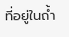ที่อยู่ในถ้ำ